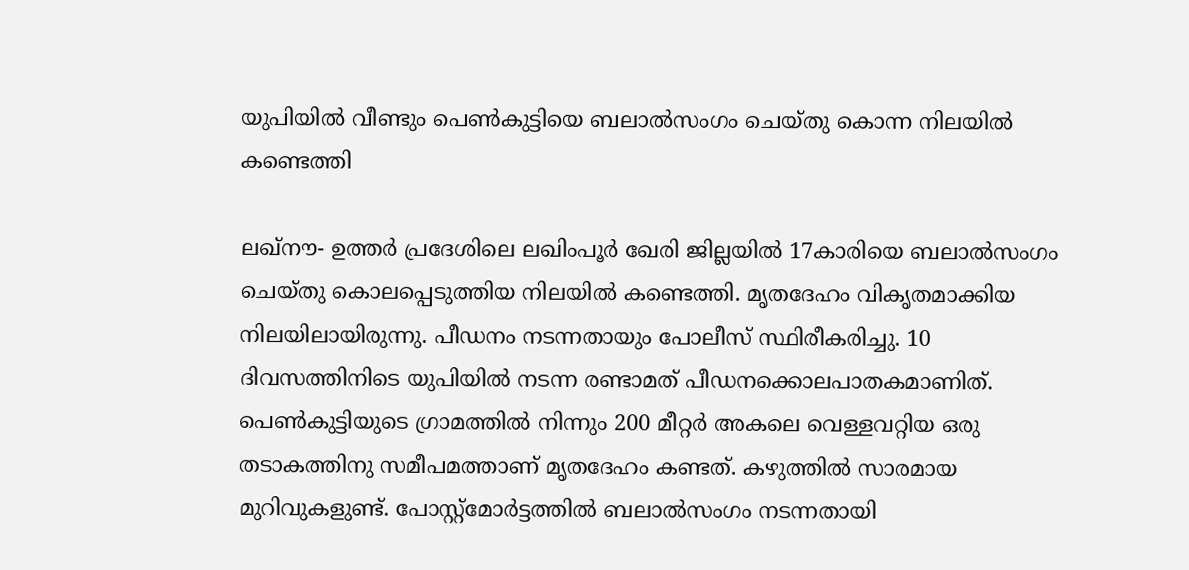യുപിയില്‍ വീണ്ടും പെണ്‍കുട്ടിയെ ബലാല്‍സംഗം ചെയ്തു കൊന്ന നിലയില്‍ കണ്ടെത്തി

ലഖ്‌നൗ- ഉത്തര്‍ പ്രദേശിലെ ലഖിംപൂര്‍ ഖേരി ജില്ലയില്‍ 17കാരിയെ ബലാല്‍സംഗം ചെയ്തു കൊലപ്പെടുത്തിയ നിലയില്‍ കണ്ടെത്തി. മൃതദേഹം വികൃതമാക്കിയ നിലയിലായിരുന്നു. പീഡനം നടന്നതായും പോലീസ് സ്ഥിരീകരിച്ചു. 10 ദിവസത്തിനിടെ യുപിയില്‍ നടന്ന രണ്ടാമത് പീഡനക്കൊലപാതകമാണിത്. പെണ്‍കുട്ടിയുടെ ഗ്രാമത്തില്‍ നിന്നും 200 മീറ്റര്‍ അകലെ വെള്ളവറ്റിയ ഒരു തടാകത്തിനു സമീപമത്താണ് മൃതദേഹം കണ്ടത്. കഴുത്തില്‍ സാരമായ മുറിവുകളുണ്ട്. പോസ്റ്റ്‌മോര്‍ട്ടത്തില്‍ ബലാല്‍സംഗം നടന്നതായി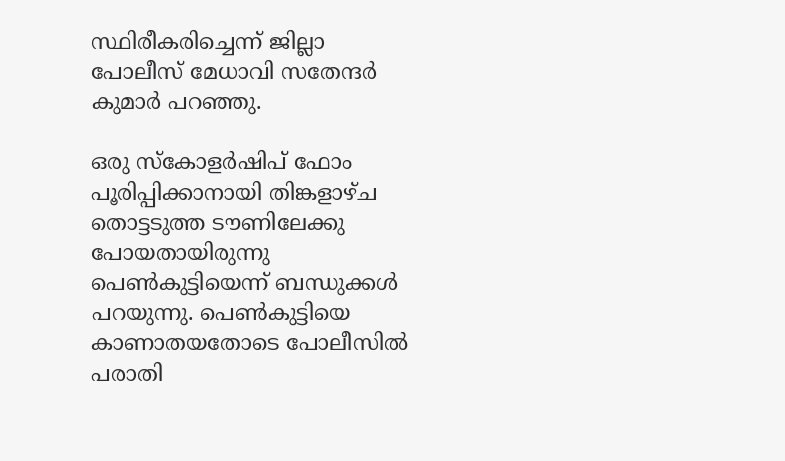സ്ഥിരീകരിച്ചെന്ന് ജില്ലാ പോലീസ് മേധാവി സതേന്ദര്‍ കുമാര്‍ പറഞ്ഞു.

ഒരു സ്‌കോളര്‍ഷിപ് ഫോം പൂരിപ്പിക്കാനായി തിങ്കളാഴ്ച തൊട്ടടുത്ത ടൗണിലേക്കു പോയതായിരുന്നു പെണ്‍കുട്ടിയെന്ന് ബന്ധുക്കള്‍ പറയുന്നു. പെണ്‍കുട്ടിയെ കാണാതയതോടെ പോലീസില്‍ പരാതി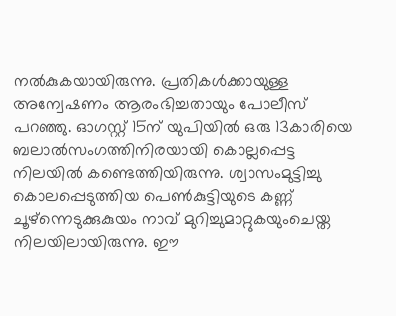നല്‍കുകയായിരുന്നു. പ്രതികള്‍ക്കായുള്ള അന്വേഷണം ആരംഭിച്ചതായും പോലീസ് പറഞ്ഞു. ഓഗസ്റ്റ് 15ന് യുപിയില്‍ ഒരു 13കാരിയെ ബലാല്‍സംഗത്തിനിരയായി കൊല്ലപ്പെട്ട നിലയില്‍ കണ്ടെത്തിയിരുന്നു. ശ്വാസംമുട്ടിച്ചു കൊലപ്പെടുത്തിയ പെണ്‍കുട്ടിയുടെ കണ്ണ് ചൂഴ്‌ന്നെടുക്കുകുയം നാവ് മുറിച്ചുമാറ്റുകയുംചെയ്ത നിലയിലായിരുന്നു. ഈ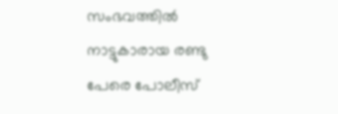സംഭവത്തില്‍ നാട്ടുകാരായ രണ്ടു പേരെ പോലീസ്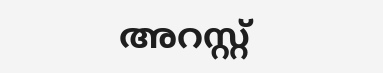അറസ്റ്റ്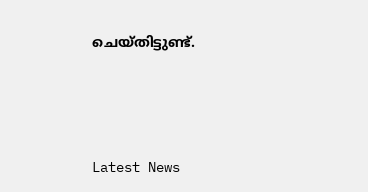ചെയ്തിട്ടുണ്ട്.




Latest News